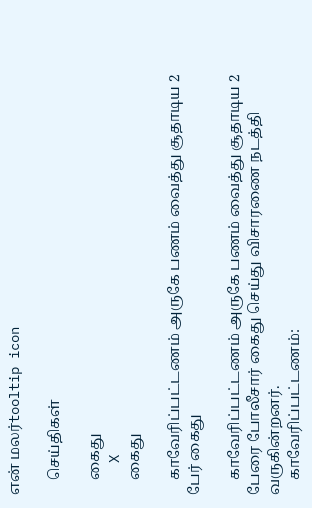என் மலர்tooltip icon

    செய்திகள்

    கைது
    X
    கைது

    காவேரிப்பட்டணம் அருகே பணம் வைத்து சூதாடிய 2 பேர் கைது

    காவேரிப்பட்டணம் அருகே பணம் வைத்து சூதாடிய 2 பேரை போலீசார் கைது செய்து விசாரணை நடத்தி வருகின்றனர்.
    காவேரிப்பட்டணம்: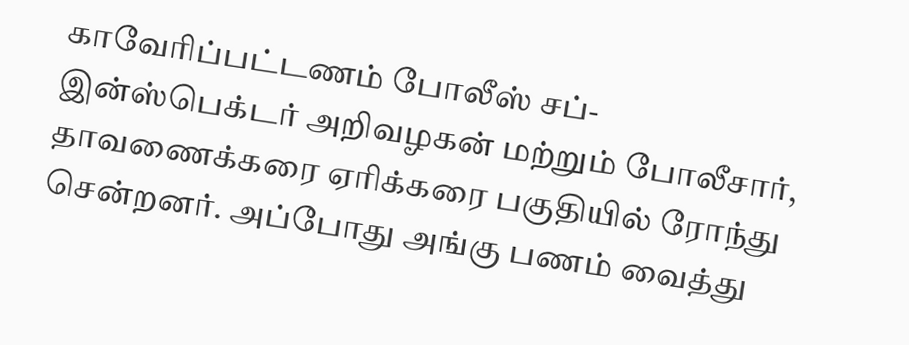காவேரிப்பட்டணம் போலீஸ் சப்-இன்ஸ்பெக்டர் அறிவழகன் மற்றும் போலீசார், தாவணைக்கரை ஏரிக்கரை பகுதியில் ரோந்து சென்றனர். அப்போது அங்கு பணம் வைத்து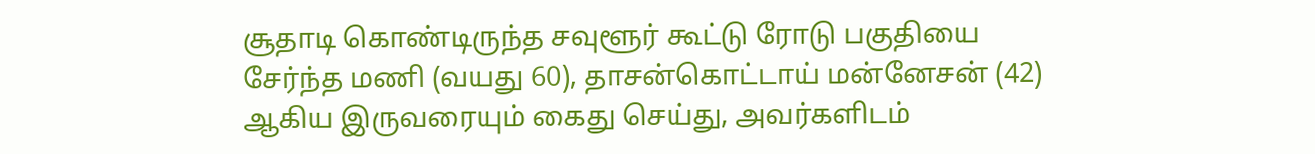சூதாடி கொண்டிருந்த சவுளூர் கூட்டு ரோடு பகுதியை சேர்ந்த மணி (வயது 60), தாசன்கொட்டாய் மன்னேசன் (42) ஆகிய இருவரையும் கைது செய்து, அவர்களிடம்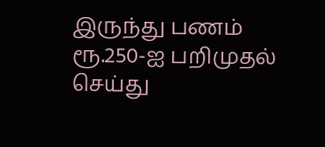இருந்து பணம் ரூ.250-ஐ பறிமுதல் செய்து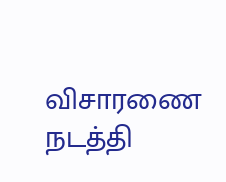விசாரணை நடத்தி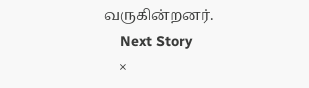வருகின்றனர்.
    Next Story
    ×